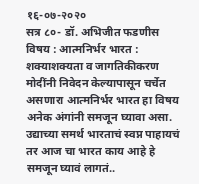१६-०७-२०२०
सत्र ८०- डॉ. अभिजीत फडणीस
विषय : आत्मनिर्भर भारत : शक्याशक्यता व जागतिकीकरण
मोदींनी निवेदन केल्यापासून चर्चेत असणारा आत्मनिर्भर भारत हा विषय अनेक अंगांनी समजून घ्यावा असा. उद्याच्या समर्थ भारताचं स्वप्न पाहायचं तर आज चा भारत काय आहे हे समजून घ्यावं लागतं..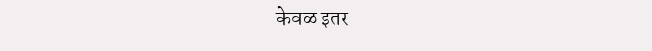केवळ इतर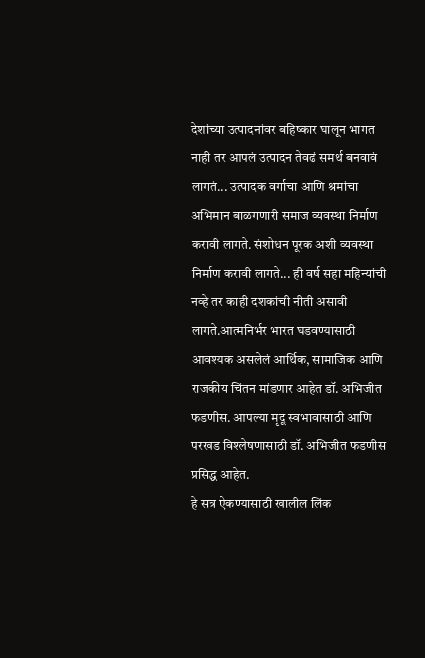देशांच्या उत्पादनांवर बहिष्कार घालून भागत नाही तर आपलं उत्पादन तेवढं समर्थ बनवावं लागतं... उत्पादक वर्गाचा आणि श्रमांचा अभिमान बाळगणारी समाज व्यवस्था निर्माण करावी लागते. संशोधन पूरक अशी व्यवस्था निर्माण करावी लागते... ही वर्ष सहा महिन्यांची नव्हे तर काही दशकांची नीती असावी लागते.आत्मनिर्भर भारत घडवण्यासाठी आवश्यक असलेलं आर्थिक, सामाजिक आणि राजकीय चिंतन मांडणार आहेत डॉ. अभिजीत फडणीस. आपल्या मृदू स्वभावासाठी आणि परखड विश्लेषणासाठी डॉ. अभिजीत फडणीस प्रसिद्ध आहेत.
हे सत्र ऐकण्यासाठी खालील लिंक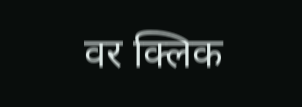वर क्लिक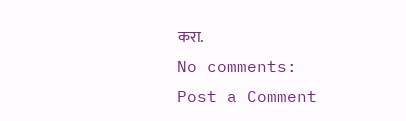करा.
No comments:
Post a Comment